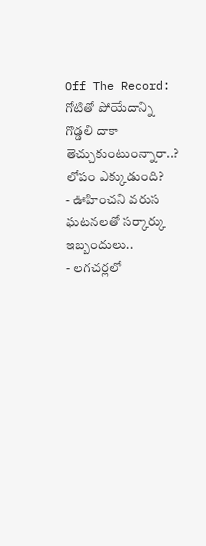Off The Record: గోటితో పోయేదాన్ని గొడ్డలి దాకా తెచ్చుకుంటుంన్నారా..? లోపం ఎక్కుడుంది?
- ఊహించని వరుస ఘటనలతో సర్కార్కు ఇబ్బందులు..
- లగచర్లలో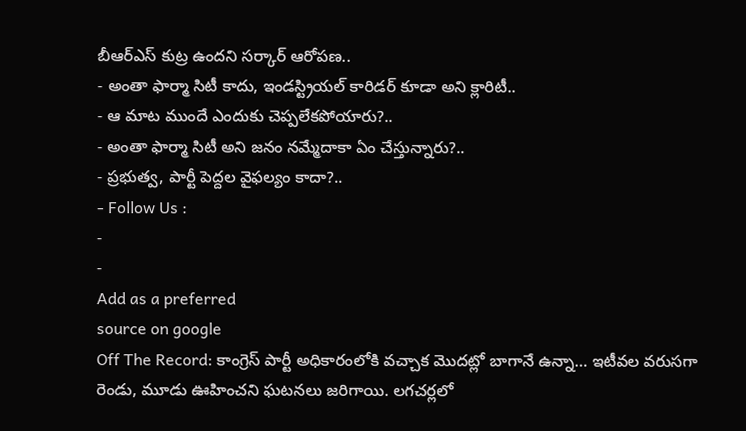బీఆర్ఎస్ కుట్ర ఉందని సర్కార్ ఆరోపణ..
- అంతా ఫార్మా సిటీ కాదు, ఇండస్ట్రియల్ కారిడర్ కూడా అని క్లారిటీ..
- ఆ మాట ముందే ఎందుకు చెప్పలేకపోయారు?..
- అంతా ఫార్మా సిటీ అని జనం నమ్మేదాకా ఏం చేస్తున్నారు?..
- ప్రభుత్వ, పార్టీ పెద్దల వైఫల్యం కాదా?..
- Follow Us :
-
-
Add as a preferred
source on google
Off The Record: కాంగ్రెస్ పార్టీ అధికారంలోకి వచ్చాక మొదట్లో బాగానే ఉన్నా… ఇటీవల వరుసగా రెండు, మూడు ఊహించని ఘటనలు జరిగాయి. లగచర్లలో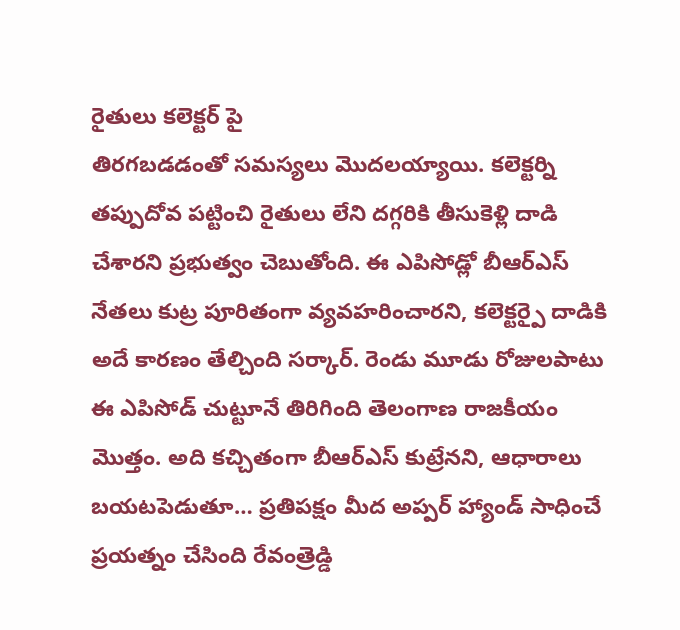రైతులు కలెక్టర్ పై
తిరగబడడంతో సమస్యలు మొదలయ్యాయి. కలెక్టర్ని తప్పుదోవ పట్టించి రైతులు లేని దగ్గరికి తీసుకెళ్లి దాడి చేశారని ప్రభుత్వం చెబుతోంది. ఈ ఎపిసోడ్లో బీఆర్ఎస్ నేతలు కుట్ర పూరితంగా వ్యవహరించారని, కలెక్టర్పై దాడికి అదే కారణం తేల్చింది సర్కార్. రెండు మూడు రోజులపాటు ఈ ఎపిసోడ్ చుట్టూనే తిరిగింది తెలంగాణ రాజకీయం మొత్తం. అది కచ్చితంగా బీఆర్ఎస్ కుట్రేనని, ఆధారాలు బయటపెడుతూ… ప్రతిపక్షం మీద అప్పర్ హ్యాండ్ సాధించే ప్రయత్నం చేసింది రేవంత్రెడ్డి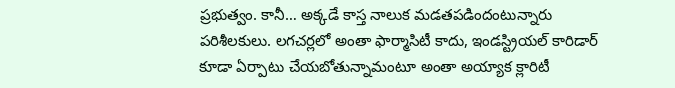ప్రభుత్వం. కానీ… అక్కడే కాస్త నాలుక మడతపడిందంటున్నారు పరిశీలకులు. లగచర్లలో అంతా ఫార్మాసిటీ కాదు, ఇండస్ట్రియల్ కారిడార్ కూడా ఏర్పాటు చేయబోతున్నామంటూ అంతా అయ్యాక క్లారిటీ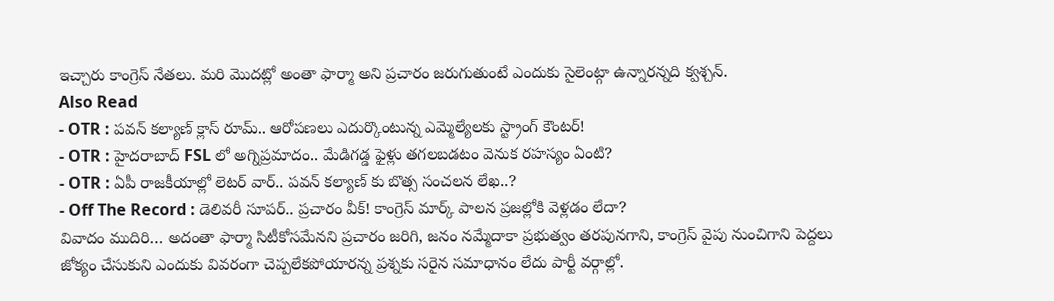ఇచ్చారు కాంగ్రెస్ నేతలు. మరి మొదట్లో అంతా ఫార్మా అని ప్రచారం జరుగుతుంటే ఎందుకు సైలెంట్గా ఉన్నారన్నది క్వశ్చన్.
Also Read
- OTR : పవన్ కల్యాణ్ క్లాస్ రూమ్.. ఆరోపణలు ఎదుర్కొంటున్న ఎమ్మెల్యేలకు స్ట్రాంగ్ కౌంటర్!
- OTR : హైదరాబాద్ FSL లో అగ్నిప్రమాదం.. మేడిగడ్డ ఫైళ్లు తగలబడటం వెనుక రహస్యం ఏంటి?
- OTR : ఏపీ రాజకీయాల్లో లెటర్ వార్.. పవన్ కల్యాణ్ కు బొత్స సంచలన లేఖ..?
- Off The Record : డెలివరీ సూపర్.. ప్రచారం వీక్! కాంగ్రెస్ మార్క్ పాలన ప్రజల్లోకి వెళ్లడం లేదా?
వివాదం ముదిరి… అదంతా ఫార్మా సిటీకోసమేనని ప్రచారం జరిగి, జనం నమ్మేదాకా ప్రభుత్వం తరపునగాని, కాంగ్రెస్ వైపు నుంచిగాని పెద్దలు జోక్యం చేసుకుని ఎందుకు వివరంగా చెప్పలేకపోయారన్న ప్రశ్నకు సరైన సమాధానం లేదు పార్టీ వర్గాల్లో.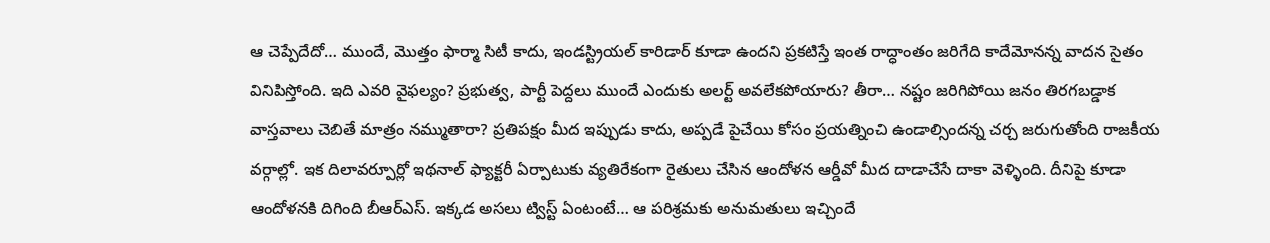ఆ చెప్పేదేదో… ముందే, మొత్తం ఫార్మా సిటీ కాదు, ఇండస్ట్రియల్ కారిడార్ కూడా ఉందని ప్రకటిస్తే ఇంత రాద్ధాంతం జరిగేది కాదేమోనన్న వాదన సైతం వినిపిస్తోంది. ఇది ఎవరి వైఫల్యం? ప్రభుత్వ, పార్టీ పెద్దలు ముందే ఎందుకు అలర్ట్ అవలేకపోయారు? తీరా… నష్టం జరిగిపోయి జనం తిరగబడ్డాక వాస్తవాలు చెబితే మాత్రం నమ్ముతారా? ప్రతిపక్షం మీద ఇప్పుడు కాదు, అప్పడే పైచేయి కోసం ప్రయత్నించి ఉండాల్సిందన్న చర్చ జరుగుతోంది రాజకీయ వర్గాల్లో. ఇక దిలావర్పూర్లో ఇథనాల్ ఫ్యాక్టరీ ఏర్పాటుకు వ్యతిరేకంగా రైతులు చేసిన ఆందోళన ఆర్డీవో మీద దాడాచేసే దాకా వెళ్ళింది. దీనిపై కూడా ఆందోళనకి దిగింది బీఆర్ఎస్. ఇక్కడ అసలు ట్విస్ట్ ఏంటంటే… ఆ పరిశ్రమకు అనుమతులు ఇచ్చిందే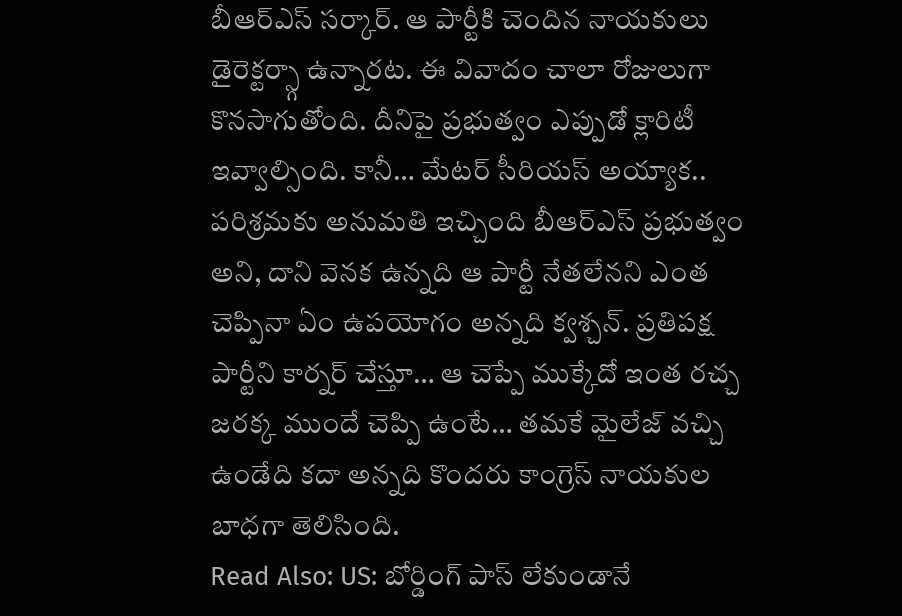బీఆర్ఎస్ సర్కార్. ఆ పార్టీకి చెందిన నాయకులు డైరెక్టర్స్గా ఉన్నారట. ఈ వివాదం చాలా రోజులుగా కొనసాగుతోంది. దీనిపై ప్రభుత్వం ఎప్పుడో క్లారిటీ ఇవ్వాల్సింది. కానీ… మేటర్ సీరియస్ అయ్యాక.. పరిశ్రమకు అనుమతి ఇచ్చింది బీఆర్ఎస్ ప్రభుత్వం అని, దాని వెనక ఉన్నది ఆ పార్టీ నేతలేనని ఎంత చెప్పినా ఏం ఉపయోగం అన్నది క్వశ్చన్. ప్రతిపక్ష పార్టీని కార్నర్ చేస్తూ… ఆ చెప్పే ముక్కేదో ఇంత రచ్చ జరక్క ముందే చెప్పి ఉంటే… తమకే మైలేజ్ వచ్చి ఉండేది కదా అన్నది కొందరు కాంగ్రెస్ నాయకుల బాధగా తెలిసింది.
Read Also: US: బోర్డింగ్ పాస్ లేకుండానే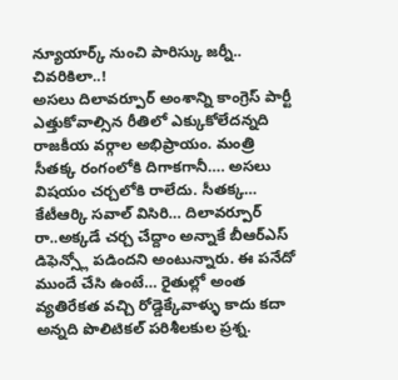న్యూయార్క్ నుంచి పారిస్కు జర్నీ.. చివరికిలా..!
అసలు దిలావర్పూర్ అంశాన్ని కాంగ్రెస్ పార్టీ ఎత్తుకోవాల్సిన రీతిలో ఎక్కుకోలేదన్నది రాజకీయ వర్గాల అభిప్రాయం. మంత్రి సీతక్క రంగంలోకి దిగాకగానీ…. అసలు విషయం చర్చలోకి రాలేదు. సీతక్క… కేటీఆర్కి సవాల్ విసిరి… దిలావర్పూర్ రా..అక్కడే చర్చ చేద్దాం అన్నాకే బీఆర్ఎస్ డిఫెన్స్లో పడిందని అంటున్నారు. ఈ పనేదో ముందే చేసి ఉంటే… రైతుల్లో అంత వ్యతిరేకత వచ్చి రోడ్డెక్కేవాళ్ళు కాదు కదా అన్నది పొలిటికల్ పరిశీలకుల ప్రశ్న.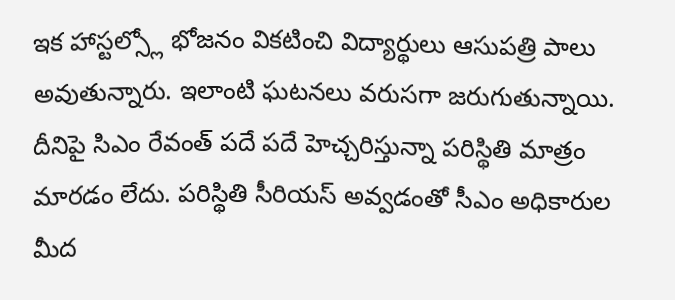ఇక హాస్టల్స్లో భోజనం వికటించి విద్యార్థులు ఆసుపత్రి పాలు అవుతున్నారు. ఇలాంటి ఘటనలు వరుసగా జరుగుతున్నాయి. దీనిపై సిఎం రేవంత్ పదే పదే హెచ్చరిస్తున్నా పరిస్థితి మాత్రం మారడం లేదు. పరిస్థితి సీరియస్ అవ్వడంతో సీఎం అధికారుల మీద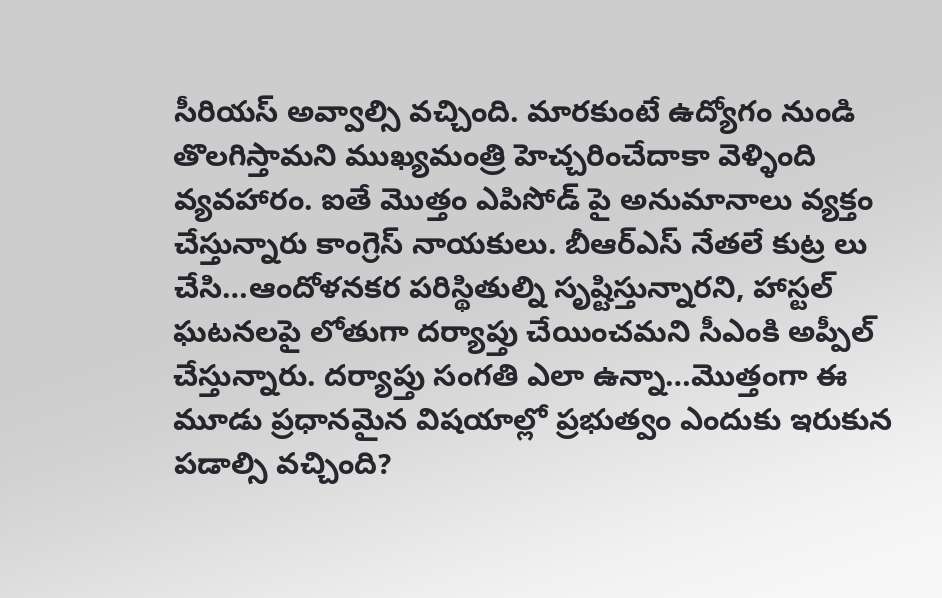సీరియస్ అవ్వాల్సి వచ్చింది. మారకుంటే ఉద్యోగం నుండి తొలగిస్తామని ముఖ్యమంత్రి హెచ్చరించేదాకా వెళ్ళింది వ్యవహారం. ఐతే మొత్తం ఎపిసోడ్ పై అనుమానాలు వ్యక్తం చేస్తున్నారు కాంగ్రెస్ నాయకులు. బీఆర్ఎస్ నేతలే కుట్ర లు చేసి…ఆందోళనకర పరిస్థితుల్ని సృష్టిస్తున్నారని, హాస్టల్ ఘటనలపై లోతుగా దర్యాప్తు చేయించమని సీఎంకి అప్పీల్ చేస్తున్నారు. దర్యాప్తు సంగతి ఎలా ఉన్నా…మొత్తంగా ఈ మూడు ప్రధానమైన విషయాల్లో ప్రభుత్వం ఎందుకు ఇరుకున పడాల్సి వచ్చింది?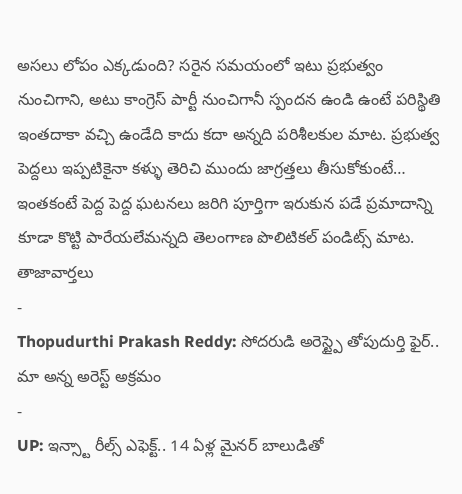అసలు లోపం ఎక్కడుంది? సరైన సమయంలో ఇటు ప్రభుత్వం నుంచిగాని, అటు కాంగ్రెస్ పార్టీ నుంచిగానీ స్పందన ఉండి ఉంటే పరిస్థితి ఇంతదాకా వచ్చి ఉండేది కాదు కదా అన్నది పరిశీలకుల మాట. ప్రభుత్వ పెద్దలు ఇప్పటికైనా కళ్ళు తెరిచి ముందు జాగ్రత్తలు తీసుకోకుంటే… ఇంతకంటే పెద్ద పెద్ద ఘటనలు జరిగి పూర్తిగా ఇరుకున పడే ప్రమాదాన్ని కూడా కొట్టి పారేయలేమన్నది తెలంగాణ పొలిటికల్ పండిట్స్ మాట.
తాజావార్తలు
-
Thopudurthi Prakash Reddy: సోదరుడి అరెస్ట్పై తోపుదుర్తి ఫైర్.. మా అన్న అరెస్ట్ అక్రమం
-
UP: ఇన్స్టా రీల్స్ ఎఫెక్ట్.. 14 ఏళ్ల మైనర్ బాలుడితో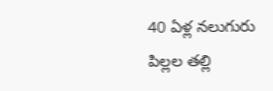40 ఏళ్ల నలుగురు పిల్లల తల్లి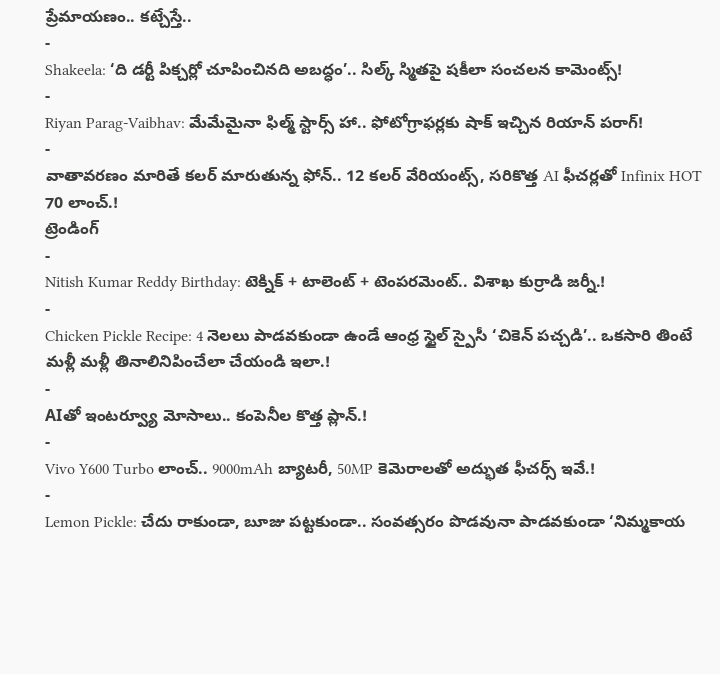ప్రేమాయణం.. కట్చేస్తే..
-
Shakeela: ‘ది డర్టీ పిక్చర్లో చూపించినది అబద్ధం’.. సిల్క్ స్మితపై షకీలా సంచలన కామెంట్స్!
-
Riyan Parag-Vaibhav: మేమేమైనా ఫిల్మ్ స్టార్స్ హా.. ఫోటోగ్రాఫర్లకు షాక్ ఇచ్చిన రియాన్ పరాగ్!
-
వాతావరణం మారితే కలర్ మారుతున్న ఫోన్.. 12 కలర్ వేరియంట్స్, సరికొత్త AI ఫీచర్లతో Infinix HOT 70 లాంచ్.!
ట్రెండింగ్
-
Nitish Kumar Reddy Birthday: టెక్నిక్ + టాలెంట్ + టెంపరమెంట్.. విశాఖ కుర్రాడి జర్నీ.!
-
Chicken Pickle Recipe: 4 నెలలు పాడవకుండా ఉండే ఆంధ్ర స్టైల్ స్పైసీ ‘చికెన్ పచ్చడి’.. ఒకసారి తింటే మళ్లీ మళ్లీ తినాలినిపించేలా చేయండి ఇలా.!
-
AIతో ఇంటర్వ్యూ మోసాలు.. కంపెనీల కొత్త ప్లాన్.!
-
Vivo Y600 Turbo లాంచ్.. 9000mAh బ్యాటరీ, 50MP కెమెరాలతో అద్భుత ఫీచర్స్ ఇవే.!
-
Lemon Pickle: చేదు రాకుండా, బూజు పట్టకుండా.. సంవత్సరం పొడవునా పాడవకుండా ‘నిమ్మకాయ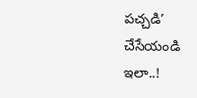పచ్చడి’ చేసేయండి ఇలా..!